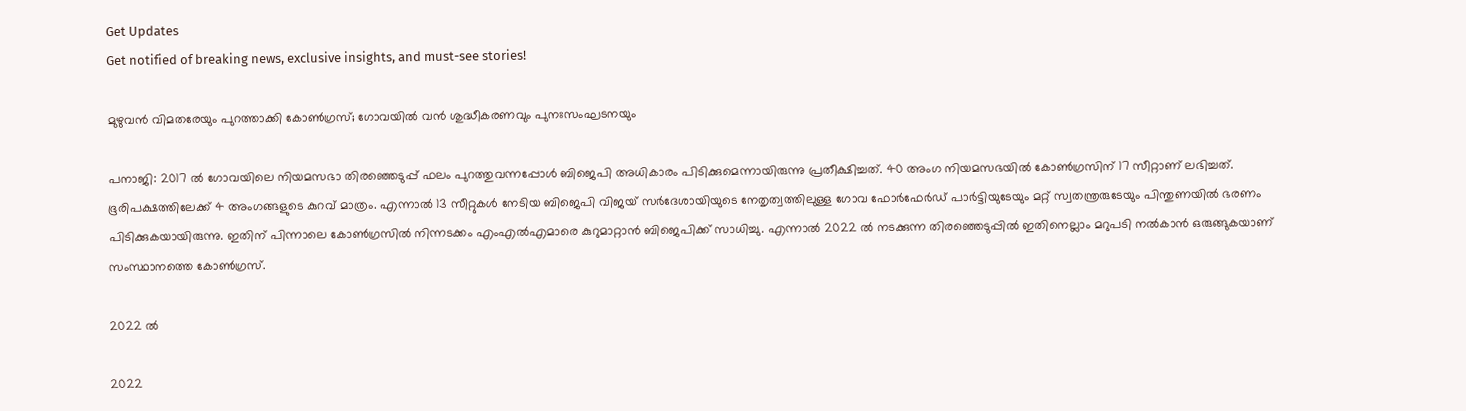Get Updates
Get notified of breaking news, exclusive insights, and must-see stories!

മുഴുവന്‍ വിമതരേയും പുറത്താക്കി കോണ്‍ഗ്രസ്; ഗോവയില്‍ വന്‍ ശുദ്ധീകരണവും പുനഃസംഘടനയും

പനാജി: 2017 ല്‍ ഗോവയിലെ നിയമസഭാ തിരഞ്ഞെടുപ്പ് ഫലം പുറത്തുവന്നപ്പോള്‍ ബിജെപി അധികാരം പിടിക്കുമെന്നായിരുന്നു പ്രതീക്ഷിച്ചത്. 40 അംഗ നിയമസഭയില്‍ കോണ്‍ഗ്രസിന് 17 സീറ്റാണ് ലഭിച്ചത്. ഭൂരിപക്ഷത്തിലേക്ക് 4 അംഗങ്ങളുടെ കുറവ് മാത്രം. എന്നാല്‍ 13 സീറ്റുകള്‍ നേടിയ ബിജെപി വിജയ് സര്‍ദേശായിയുടെ നേതൃത്വത്തിലുള്ള ഗോവ ഫോര്‍ഫേര്‍ഡ് പാര്‍ട്ടിയുടേയും മറ്റ് സ്വതന്ത്രരുടേയും പിന്തുണയില്‍ ഭരണം പിടിക്കുകയായിരുന്നു. ഇതിന് പിന്നാലെ കോണ്‍ഗ്രസില്‍ നിന്നടക്കം എംഎല്‍എമാരെ കുറുമാറ്റാന്‍ ബിജെപിക്ക് സാധിച്ചു. എന്നാല്‍ 2022 ല്‍ നടക്കുന്ന തിരഞ്ഞെടുപ്പില്‍ ഇതിനെല്ലാം മറുപടി നല്‍കാന്‍ ഒരുങ്ങുകയാണ് സംസ്ഥാനത്തെ കോണ്‍ഗ്രസ്.

2022 ൽ

2022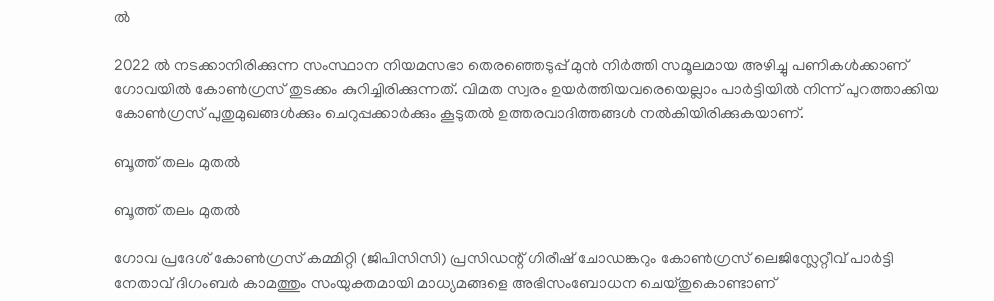ൽ

2022 ൽ നടക്കാനിരിക്കുന്ന സംസ്ഥാന നിയമസഭാ തെരഞ്ഞെടുപ്പ് മുന്‍ നിര്‍ത്തി സമൂലമായ അഴിച്ചു പണികള്‍ക്കാണ് ഗോവയില്‍ കോണ്‍ഗ്രസ് തുടക്കം കുറിച്ചിരിക്കുന്നത്. വിമത സ്വരം ഉയര്‍ത്തിയവരെയെല്ലാം പാര്‍ട്ടിയില്‍ നിന്ന് പുറത്താക്കിയ കോണ്‍ഗ്രസ് പുതുമുഖങ്ങള്‍ക്കും ചെറുപ്പക്കാര്‍ക്കും കൂടുതല്‍ ഉത്തരവാദിത്തങ്ങള്‍ നല്‍കിയിരിക്കുകയാണ്.

ബൂത്ത് തലം മുതല്‍

ബൂത്ത് തലം മുതല്‍

ഗോവ പ്രദേശ് കോൺഗ്രസ് കമ്മിറ്റി (ജിപിസിസി) പ്രസിഡന്റ് ഗിരീഷ് ചോഡങ്കറും കോൺഗ്രസ് ലെജിസ്ലേറ്റീവ് പാർട്ടി നേതാവ് ദിഗംബർ കാമത്തും സംയുക്തമായി മാധ്യമങ്ങളെ അഭിസംബോധന ചെയ്തുകൊണ്ടാണ്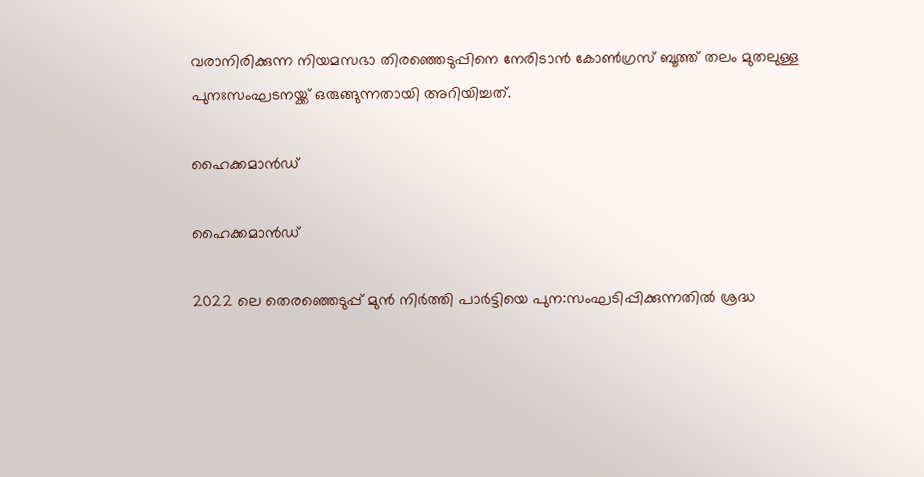വരാനിരിക്കുന്ന നിയമസഭാ തിരഞ്ഞെടുപ്പിനെ നേരിടാൻ കോണ്‍ഗ്രസ് ബൂത്ത് തലം മുതലുള്ള പുനഃസംഘടനയ്ക്ക് ഒരുങ്ങുന്നതായി അറിയിച്ചത്.

ഹൈക്കമാൻഡ്

ഹൈക്കമാൻഡ്

2022 ലെ തെരഞ്ഞെടുപ്പ് മുന്‍ നിര്‍ത്തി പാർട്ടിയെ പുന:സംഘടിപ്പിക്കുന്നതിൽ ശ്രദ്ധ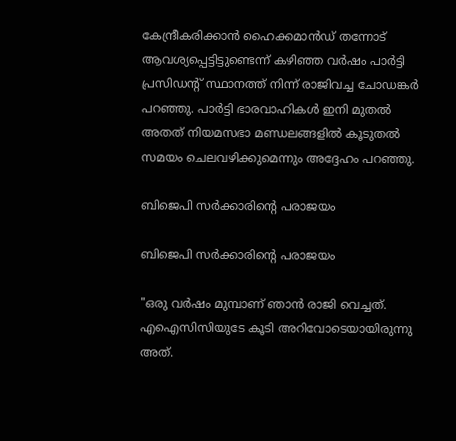കേന്ദ്രീകരിക്കാൻ ഹൈക്കമാൻഡ് തന്നോട് ആവശ്യപ്പെട്ടിട്ടുണ്ടെന്ന് കഴിഞ്ഞ വർഷം പാർട്ടി പ്രസിഡന്റ് സ്ഥാനത്ത് നിന്ന് രാജിവച്ച ചോഡങ്കർ പറഞ്ഞു. പാർട്ടി ഭാരവാഹികൾ ഇനി മുതൽ അതത് നിയമസഭാ മണ്ഡലങ്ങളിൽ കൂടുതൽ സമയം ചെലവഴിക്കുമെന്നും അദ്ദേഹം പറഞ്ഞു.

ബിജെപി സർക്കാരിന്‍റെ പരാജയം

ബിജെപി സർക്കാരിന്‍റെ പരാജയം

"ഒരു വർഷം മുമ്പാണ് ഞാൻ രാജി വെച്ചത്. എഐസിസിയുടേ കൂടി അറിവോടെയായിരുന്നു അത്.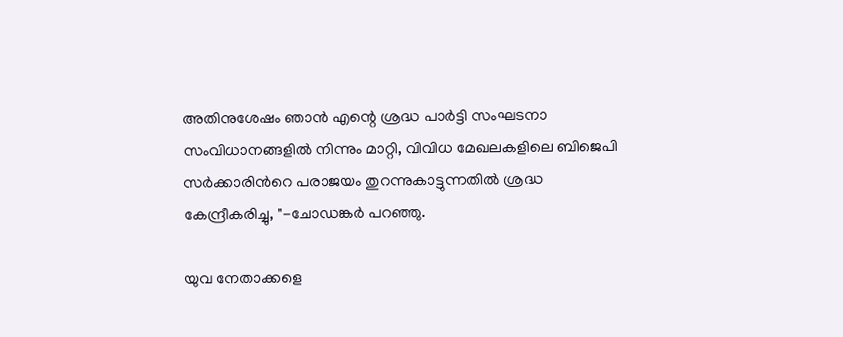അതിനുശേഷം ഞാൻ എന്റെ ശ്രദ്ധ പാർട്ടി സംഘടനാ സംവിധാനങ്ങളില്‍ നിന്നും മാറ്റി, വിവിധ മേഖലകളിലെ ബിജെപി സർക്കാരിന്‍റെ പരാജയം തുറന്നുകാട്ടുന്നതിൽ ശ്രദ്ധ കേന്ദ്രീകരിച്ചു, "-ചോഡങ്കര്‍ പറഞ്ഞു.

യുവ നേതാക്കളെ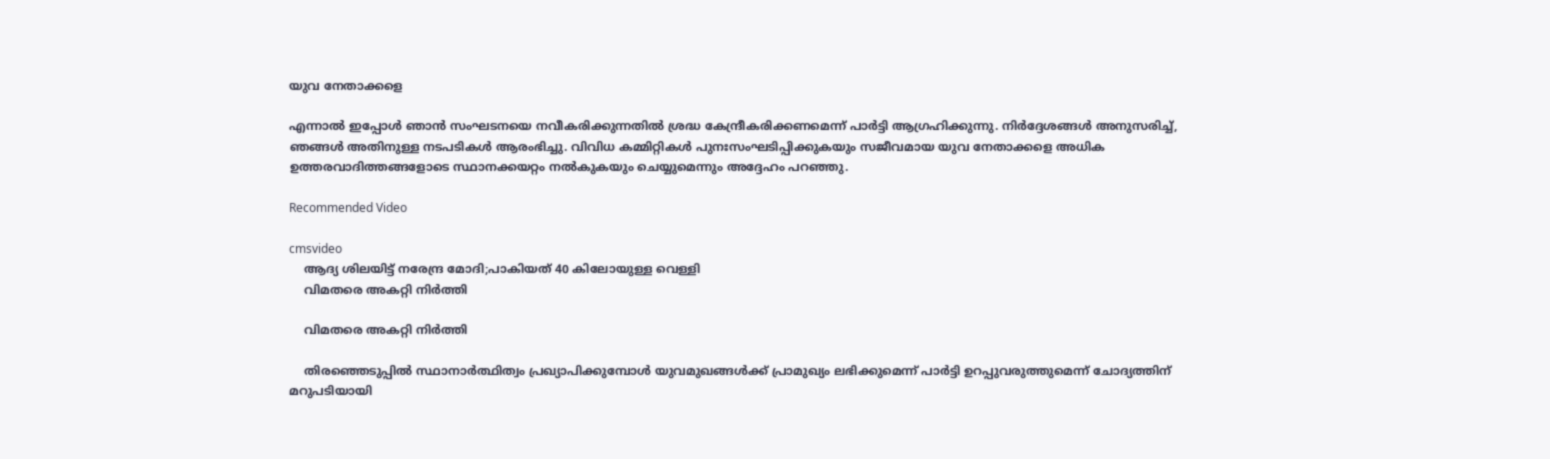യുവ നേതാക്കളെ

എന്നാൽ ഇപ്പോൾ ഞാൻ സംഘടനയെ നവീകരിക്കുന്നതില്‍ ശ്രദ്ധ കേന്ദ്രീകരിക്കണമെന്ന് പാർട്ടി ആഗ്രഹിക്കുന്നു. നിർദ്ദേശങ്ങൾ അനുസരിച്ച്, ഞങ്ങൾ അതിനുള്ള നടപടികള്‍ ആരംഭിച്ചു. വിവിധ കമ്മിറ്റികൾ പുനഃസംഘടിപ്പിക്കുകയും സജീവമായ യുവ നേതാക്കളെ അധിക ഉത്തരവാദിത്തങ്ങളോടെ സ്ഥാനക്കയറ്റം നൽകുകയും ചെയ്യുമെന്നും അദ്ദേഹം പറഞ്ഞു.

Recommended Video

cmsvideo
    ആദ്യ ശിലയിട്ട് നരേന്ദ്ര മോദി;പാകിയത് 40 കിലോയുള്ള വെള്ളി
    വിമതരെ അകറ്റി നിര്‍ത്തി

    വിമതരെ അകറ്റി നിര്‍ത്തി

    തിരഞ്ഞെടുപ്പില്‍ സ്ഥാനാര്‍ത്ഥിത്വം പ്രഖ്യാപിക്കുമ്പോള്‍ യുവമുഖങ്ങൾക്ക് പ്രാമുഖ്യം ലഭിക്കുമെന്ന് പാർട്ടി ഉറപ്പുവരുത്തുമെന്ന് ചോദ്യത്തിന് മറുപടിയായി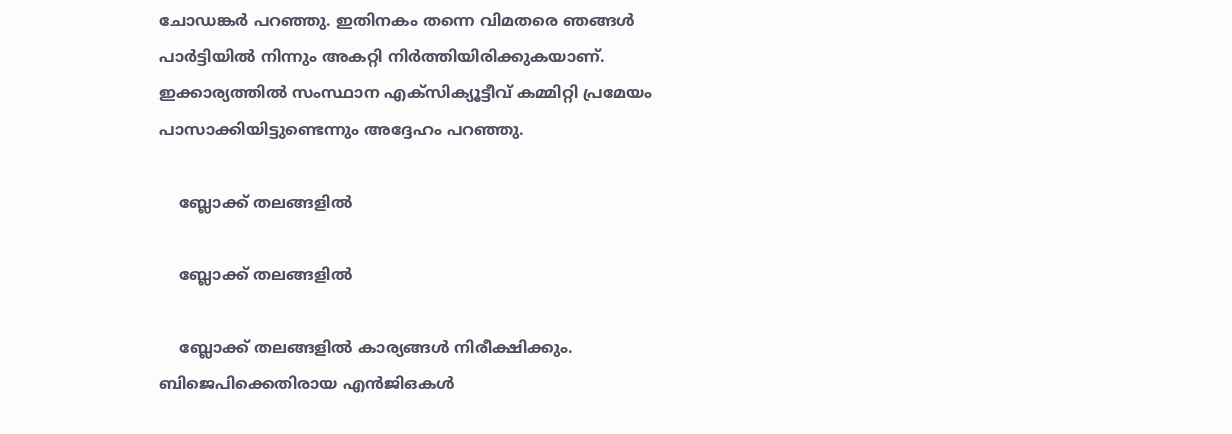ചോഡങ്കർ പറഞ്ഞു. ഇതിനകം തന്നെ വിമതരെ ഞങ്ങള്‍ പാര്‍ട്ടിയില്‍ നിന്നും അകറ്റി നിര്‍ത്തിയിരിക്കുകയാണ്. ഇക്കാര്യത്തിൽ സംസ്ഥാന എക്സിക്യൂട്ടീവ് കമ്മിറ്റി പ്രമേയം പാസാക്കിയിട്ടുണ്ടെന്നും അദ്ദേഹം പറഞ്ഞു.

    ബ്ലോക്ക് തലങ്ങളിൽ

    ബ്ലോക്ക് തലങ്ങളിൽ

    ബ്ലോക്ക് തലങ്ങളിൽ കാര്യങ്ങള്‍ നിരീക്ഷിക്കും. ബിജെപിക്കെതിരായ എൻ‌ജി‌ഒകൾ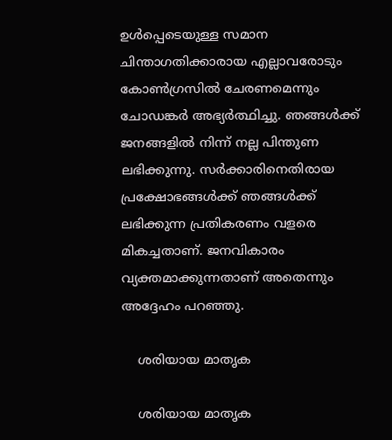ഉൾപ്പെടെയുള്ള സമാന ചിന്താഗതിക്കാരായ എല്ലാവരോടും കോൺഗ്രസിൽ ചേരണമെന്നും ചോഡങ്കര്‍ അഭ്യർത്ഥിച്ചു. ഞങ്ങൾക്ക് ജനങ്ങളിൽ നിന്ന് നല്ല പിന്തുണ ലഭിക്കുന്നു. സർക്കാരിനെതിരായ പ്രക്ഷോഭങ്ങൾക്ക് ഞങ്ങൾക്ക് ലഭിക്കുന്ന പ്രതികരണം വളരെ മികച്ചതാണ്. ജനവികാരം വ്യക്തമാക്കുന്നതാണ് അതെന്നും അദ്ദേഹം പറഞ്ഞു.

    ശരിയായ മാതൃക

    ശരിയായ മാതൃക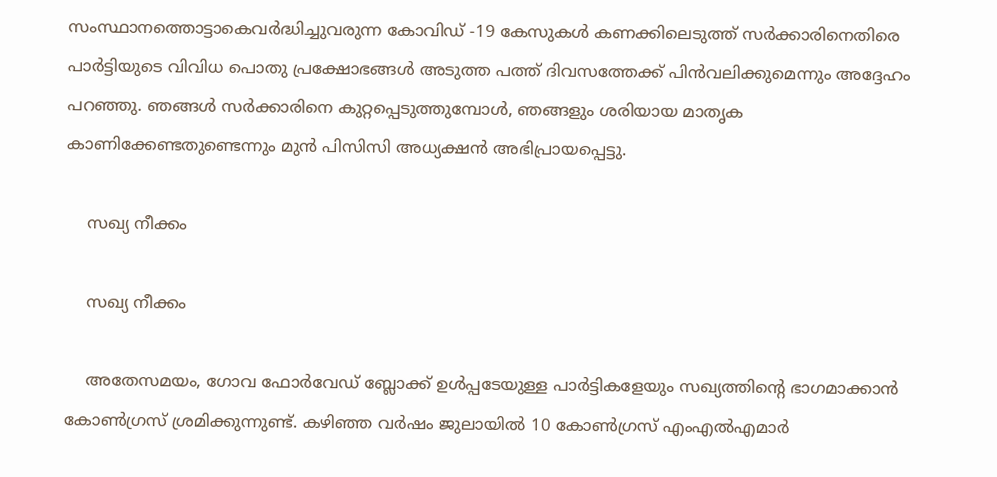സംസ്ഥാനത്തൊട്ടാകെവർദ്ധിച്ചുവരുന്ന കോവിഡ് -19 കേസുകൾ കണക്കിലെടുത്ത് സർക്കാരിനെതിരെ പാർട്ടിയുടെ വിവിധ പൊതു പ്രക്ഷോഭങ്ങൾ അടുത്ത പത്ത് ദിവസത്തേക്ക് പിൻവലിക്കുമെന്നും അദ്ദേഹം പറഞ്ഞു. ഞങ്ങൾ സർക്കാരിനെ കുറ്റപ്പെടുത്തുമ്പോൾ, ഞങ്ങളും ശരിയായ മാതൃക കാണിക്കേണ്ടതുണ്ടെന്നും മുന്‍ പിസിസി അധ്യക്ഷന്‍ അഭിപ്രായപ്പെട്ടു.

    സഖ്യ നീക്കം

    സഖ്യ നീക്കം

    അതേസമയം, ഗോവ ഫോര്‍വേഡ് ബ്ലോക്ക് ഉള്‍പ്പടേയുള്ള പാര്‍ട്ടികളേയും സഖ്യത്തിന്‍റെ ഭാഗമാക്കാന്‍ കോണ്‍ഗ്രസ് ശ്രമിക്കുന്നുണ്ട്. കഴിഞ്ഞ വര്‍ഷം ജുലായില്‍ 10 കോണ്‍ഗ്രസ് എംഎല്‍എമാര്‍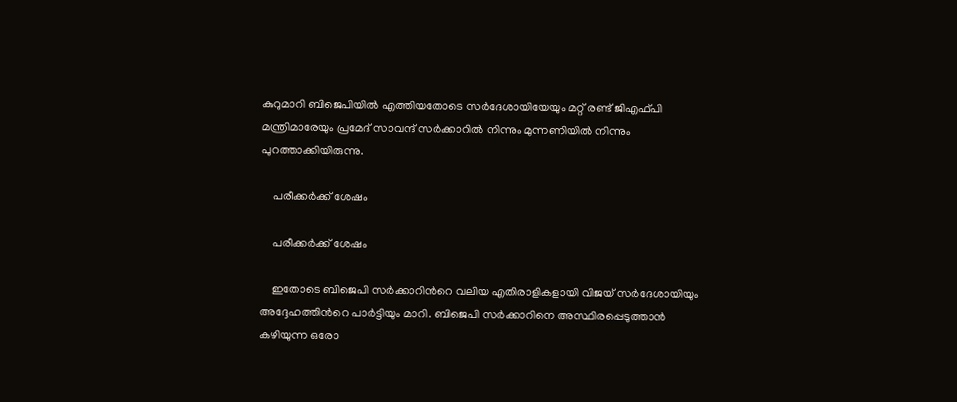കുറുമാറി ബിജെപിയില്‍ എത്തിയതോടെ സര്‍ദേശായിയേയും മറ്റ് രണ്ട് ജിഎഫ്പി മന്ത്രിമാരേയും പ്രമേദ് സാവന്ദ് സര്‍ക്കാറില്‍ നിന്നും മുന്നണിയില്‍ നിന്നും പുറത്താക്കിയിരുന്നു.

    പരീക്കര്‍ക്ക് ശേഷം

    പരീക്കര്‍ക്ക് ശേഷം

    ഇതോടെ ബിജെപി സര്‍ക്കാറിന്‍റെ വലിയ എതിരാളികളായി വിജയ് സര്‍ദേശായിയും അദ്ദേഹത്തിന്‍റെ പാര്‍ട്ടിയും മാറി. ബിജെപി സര്‍ക്കാറിനെ അസ്ഥിരപ്പെടുത്താന്‍ കഴിയുന്ന ഒരോ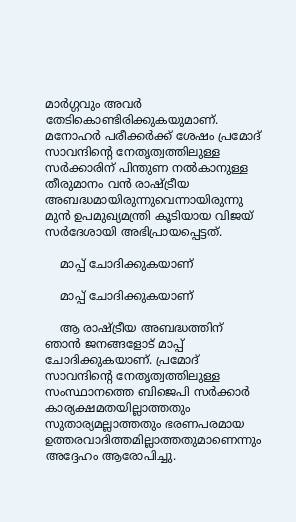മാര്‍ഗ്ഗവും അവര്‍ തേടികൊണ്ടിരിക്കുകയുമാണ്. മനോഹര്‍ പരീക്കര്‍ക്ക് ശേഷം പ്രമോദ് സാവന്ദിന്‍റെ നേതൃത്വത്തിലുള്ള സര്‍ക്കാരിന് പിന്തുണ നല്‍കാനുള്ള തീരുമാനം വന്‍ രാഷ്ട്രീയ അബദ്ധമായിരുന്നുവെന്നായിരുന്നു മുന്‍ ഉപമുഖ്യമന്ത്രി കൂടിയായ വിജയ് സര്‍ദേശായി അഭിപ്രായപ്പെട്ടത്.

    മാപ്പ് ചോദിക്കുകയാണ്

    മാപ്പ് ചോദിക്കുകയാണ്

    ആ രാഷ്ട്രീയ അബദ്ധത്തിന് ഞാന്‍ ജനങ്ങളോട് മാപ്പ് ചോദിക്കുകയാണ്. പ്രമോദ് സാവന്ദിന്‍റെ നേതൃത്വത്തിലുള്ള സംസ്ഥാനത്തെ ബിജെപി സര്‍ക്കാര്‍ കാര്യക്ഷമതയില്ലാത്തതും സുതാര്യമല്ലാത്തതും ഭരണപരമായ ഉത്തരവാദിത്തമില്ലാത്തതുമാണെന്നും അദ്ദേഹം ആരോപിച്ചു.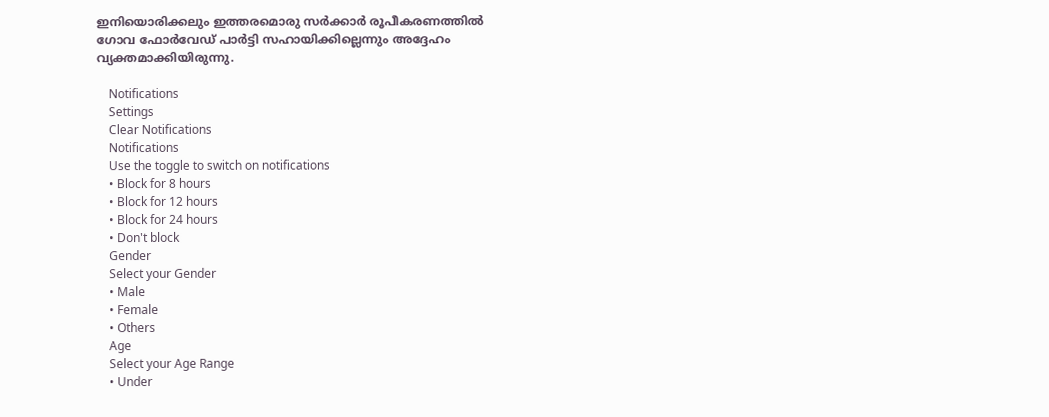ഇനിയൊരിക്കലും ഇത്തരമൊരു സര്‍ക്കാര്‍ രൂപീകരണത്തില്‍ ഗോവ ഫോര്‍വേഡ് പാര്‍ട്ടി സഹായിക്കില്ലെന്നും അദ്ദേഹം വ്യക്തമാക്കിയിരുന്നു.

    Notifications
    Settings
    Clear Notifications
    Notifications
    Use the toggle to switch on notifications
    • Block for 8 hours
    • Block for 12 hours
    • Block for 24 hours
    • Don't block
    Gender
    Select your Gender
    • Male
    • Female
    • Others
    Age
    Select your Age Range
    • Under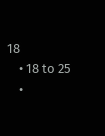18
    • 18 to 25
    •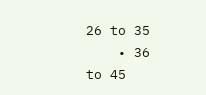26 to 35
    • 36 to 45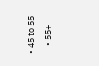• 45 to 55
    • 55+